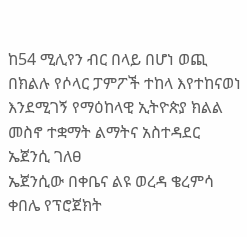ከ54 ሚሊየን ብር በላይ በሆነ ወጪ በክልሉ የሶላር ፓምፖች ተከላ እየተከናወነ እንደሚገኝ የማዕከላዊ ኢትዮጵያ ክልል መስኖ ተቋማት ልማትና አስተዳደር ኤጀንሲ ገለፀ
ኤጀንሲው በቀቤና ልዩ ወረዳ ቄረምሳ ቀበሌ የፕሮጀክት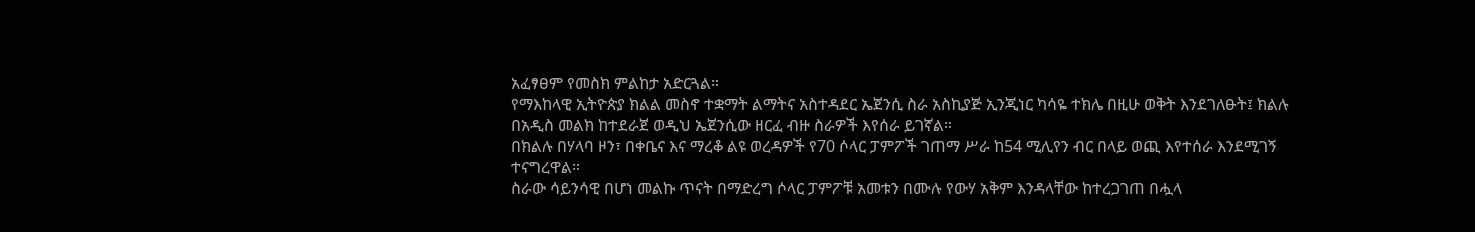አፈፃፀም የመስክ ምልከታ አድርጓል።
የማእከላዊ ኢትዮጵያ ክልል መስኖ ተቋማት ልማትና አስተዳደር ኤጀንሲ ስራ አስኪያጅ ኢንጂነር ካሳዬ ተክሌ በዚሁ ወቅት እንደገለፁት፤ ክልሉ በአዲስ መልክ ከተደራጀ ወዲህ ኤጀንሲው ዘርፈ ብዙ ስራዎች እየሰራ ይገኛል።
በክልሉ በሃላባ ዞን፣ በቀቤና እና ማረቆ ልዩ ወረዳዎች የ70 ሶላር ፓምፖች ገጠማ ሥራ ከ54 ሚሊየን ብር በላይ ወጪ እየተሰራ እንደሚገኝ ተናግረዋል።
ስራው ሳይንሳዊ በሆነ መልኩ ጥናት በማድረግ ሶላር ፓምፖቹ አመቱን በሙሉ የውሃ አቅም እንዳላቸው ከተረጋገጠ በሗላ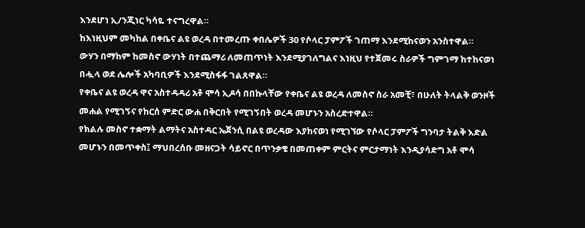እንደሆነ ኢ/ንጂነር ካሳዬ ተናግረዋል።
ከእነዚህም መካከል በቀቤና ልዩ ወረዳ በተመረጡ ቀበሌዎች 30 የሶላር ፓምፖች ገጠማ እንደሚከናወን አንስተዋል።
ውሃን በማከም ከመስኖ ውሃነት በተጨማሪ ለመጠጥነት እንደሚያገለግልና እነዚህ የተጀመሩ ስራዎች ግምገማ ከተከናወነ በሗላ ወደ ሌሎች አካባቢዎች እንደሚስፋፋ ገልጸዋል።
የቀቤና ልዩ ወረዳ ዋና አስተዳዳሪ አቶ ሞሳ ኢዶሳ በበኩላቸው የቀቤና ልዩ ወረዳ ለመስኖ ስራ አመቺ፣ በሁለት ትላልቅ ወንዞች መሐል የሚገኝና የከርሰ ምድር ውሐ በቅርበት የሚገኝበት ወረዳ መሆኑን አስረድተዋል።
የክልሉ መስኖ ተቋማት ልማትና አስተዳር ኤጀንሲ በልዩ ወረዳው እያከናወነ የሚገኘው የሶላር ፓምፖች ግንባታ ትልቅ እድል መሆኑን በመጥቀስ፤ ማህበረሰቡ መዘናጋት ሳይኖር በጥንቃቄ በመጠቀም ምርትና ምርታማነት እንዲያሳድግ አቶ ሞሳ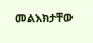መልእክታቸው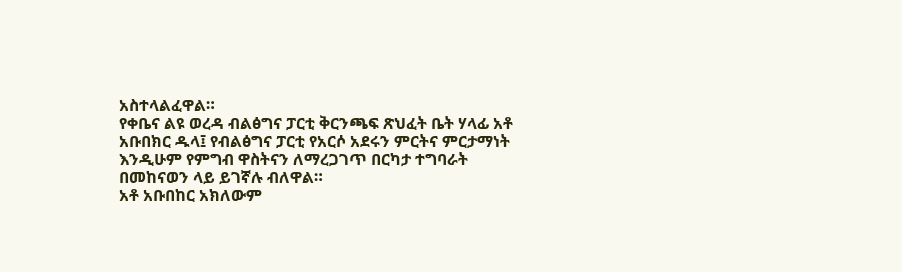አስተላልፈዋል።
የቀቤና ልዩ ወረዳ ብልፅግና ፓርቲ ቅርንጫፍ ጽህፈት ቤት ሃላፊ አቶ አቡበክር ዱላ፤ የብልፅግና ፓርቲ የአርሶ አደሩን ምርትና ምርታማነት እንዲሁም የምግብ ዋስትናን ለማረጋገጥ በርካታ ተግባራት በመከናወን ላይ ይገኛሉ ብለዋል።
አቶ አቡበከር አክለውም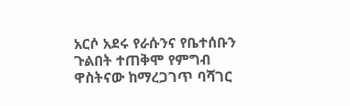አርሶ አደሩ የራሱንና የቤተሰቡን ጉልበት ተጠቅሞ የምግብ ዋስትናው ከማረጋገጥ ባሻገር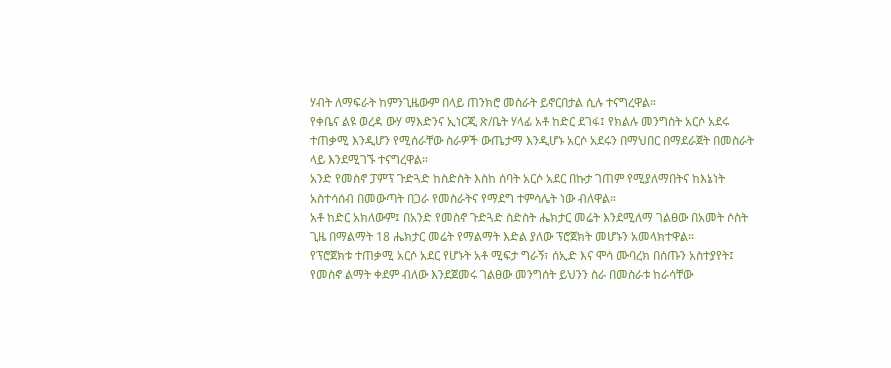ሃብት ለማፍራት ከምንጊዜውም በላይ ጠንክሮ መስራት ይኖርበታል ሲሉ ተናግረዋል።
የቀቤና ልዩ ወረዳ ውሃ ማእድንና ኢነርጂ ጽ/ቤት ሃላፊ አቶ ከድር ደገፋ፤ የክልሉ መንግስት አርሶ አደሩ ተጠቃሚ እንዲሆን የሚሰራቸው ስራዎች ውጤታማ እንዲሆኑ አርሶ አደሩን በማህበር በማደራጀት በመስራት ላይ እንደሚገኙ ተናግረዋል።
አንድ የመስኖ ፓምፕ ጉድጓድ ከስድስት እስከ ሰባት አርሶ አደር በኩታ ገጠም የሚያለማበትና ከእኔነት አስተሳሰብ በመውጣት በጋራ የመስራትና የማደግ ተምሳሌት ነው ብለዋል።
አቶ ከድር አክለውም፤ በአንድ የመስኖ ጉድጓድ ስድስት ሔክታር መሬት እንደሚለማ ገልፀው በአመት ሶስት ጊዜ በማልማት 18 ሔክታር መሬት የማልማት እድል ያለው ፕሮጀክት መሆኑን አመላክተዋል።
የፕሮጀክቱ ተጠቃሚ አርሶ አደር የሆኑት አቶ ሚፍታ ግራኝ፣ ሰኢድ እና ሞሳ ሙባረክ በሰጡን አስተያየት፤ የመስኖ ልማት ቀደም ብለው እንደጀመሩ ገልፀው መንግሰት ይህንን ስራ በመስራቱ ከራሳቸው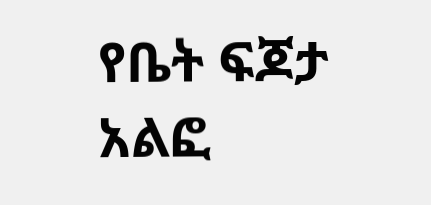የቤት ፍጆታ አልፎ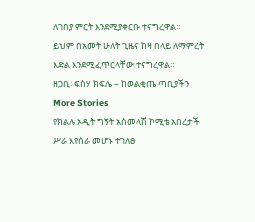ለገበያ ምርት እንደሚያቀርቡ ተናግረዋል።
ይህም በአመት ሁለት ጊዜና ከዛ በላይ ለማምረት እድል እንደሚፈጥርላቸው ተናግረዋል።
ዘጋቢ፡ ፍስሃ ክፍሌ – ከወልቂጤ ጣቢያችን
More Stories
የክልሉ ኦዲት ግኝት አስመላሽ ኮሚቴ አበረታች ሥራ እየሰራ መሆኑ ተገለፀ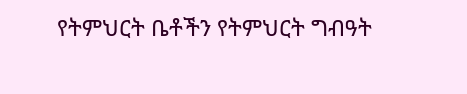የትምህርት ቤቶችን የትምህርት ግብዓት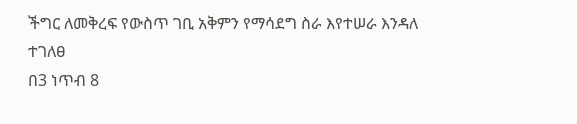ችግር ለመቅረፍ የውስጥ ገቢ አቅምን የማሳደግ ስራ እየተሠራ እንዳለ ተገለፀ
በ3 ነጥብ 8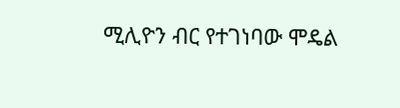ሚሊዮን ብር የተገነባው ሞዴል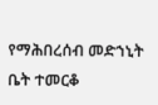የማሕበረሰብ መድኀኒት ቤት ተመርቆ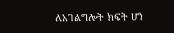ለአገልግሎት ክፍት ሆነ